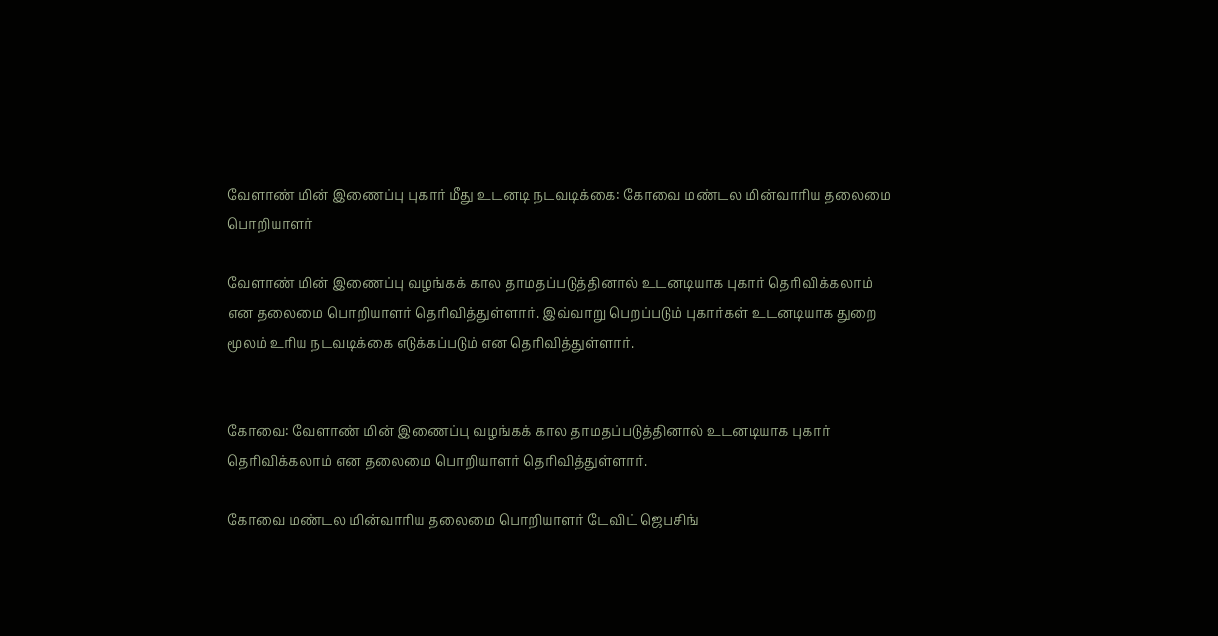வேளாண் மின் இணைப்பு புகார் மீது உடனடி நடவடிக்கை: கோவை மண்டல மின்வாரிய தலைமை பொறியாளர்

வேளாண் மின் இணைப்பு வழங்கக் கால தாமதப்படுத்தினால் உடனடியாக புகார் தெரிவிக்கலாம் என தலைமை பொறியாளர் தெரிவித்துள்ளார். இவ்வாறு பெறப்படும் புகார்கள் உடனடியாக துறை மூலம் உரிய நடவடிக்கை எடுக்கப்படும் என தெரிவித்துள்ளார்.


கோவை: வேளாண் மின் இணைப்பு வழங்கக் கால தாமதப்படுத்தினால் உடனடியாக புகார் தெரிவிக்கலாம் என தலைமை பொறியாளர் தெரிவித்துள்ளார்.

கோவை மண்டல மின்வாரிய தலைமை பொறியாளர் டேவிட் ஜெபசிங்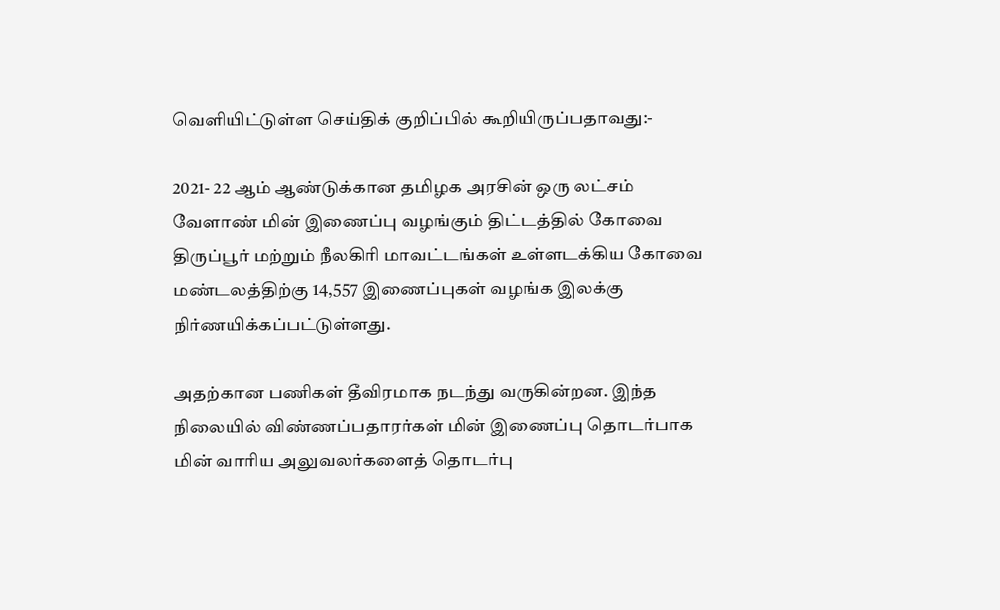வெளியிட்டுள்ள செய்திக் குறிப்பில் கூறியிருப்பதாவது:-

2021- 22 ஆம் ஆண்டுக்கான தமிழக அரசின் ஒரு லட்சம் வேளாண் மின் இணைப்பு வழங்கும் திட்டத்தில் கோவை திருப்பூர் மற்றும் நீலகிரி மாவட்டங்கள் உள்ளடக்கிய கோவை மண்டலத்திற்கு 14,557 இணைப்புகள் வழங்க இலக்கு நிர்ணயிக்கப்பட்டுள்ளது.

அதற்கான பணிகள் தீவிரமாக நடந்து வருகின்றன. இந்த நிலையில் விண்ணப்பதாரர்கள் மின் இணைப்பு தொடர்பாக மின் வாரிய அலுவலர்களைத் தொடர்பு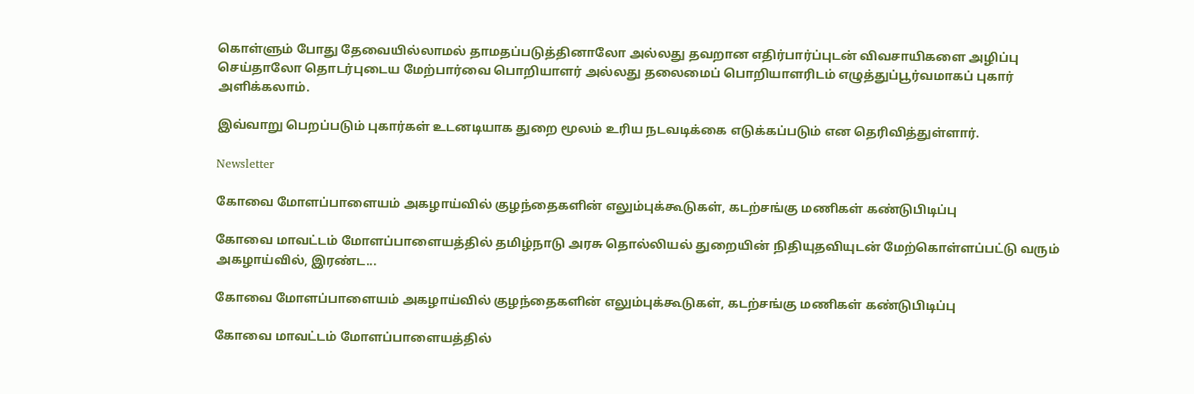கொள்ளும் போது தேவையில்லாமல் தாமதப்படுத்தினாலோ அல்லது தவறான எதிர்பார்ப்புடன் விவசாயிகளை அழிப்பு செய்தாலோ தொடர்புடைய மேற்பார்வை பொறியாளர் அல்லது தலைமைப் பொறியாளரிடம் எழுத்துப்பூர்வமாகப் புகார் அளிக்கலாம்.

இவ்வாறு பெறப்படும் புகார்கள் உடனடியாக துறை மூலம் உரிய நடவடிக்கை எடுக்கப்படும் என தெரிவித்துள்ளார்.

Newsletter

கோவை மோளப்பாளையம் அகழாய்வில் குழந்தைகளின் எலும்புக்கூடுகள், கடற்சங்கு மணிகள் கண்டுபிடிப்பு

கோவை மாவட்டம் மோளப்பாளையத்தில் தமிழ்நாடு அரசு தொல்லியல் துறையின் நிதியுதவியுடன் மேற்கொள்ளப்பட்டு வரும் அகழாய்வில், இரண்ட...

கோவை மோளப்பாளையம் அகழாய்வில் குழந்தைகளின் எலும்புக்கூடுகள், கடற்சங்கு மணிகள் கண்டுபிடிப்பு

கோவை மாவட்டம் மோளப்பாளையத்தில்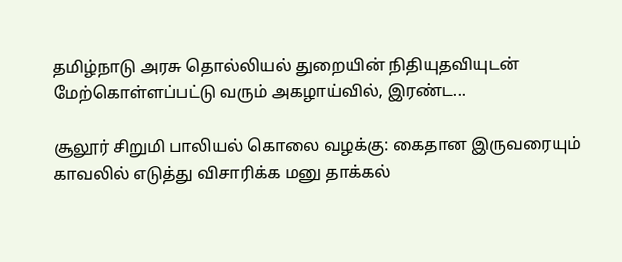தமிழ்நாடு அரசு தொல்லியல் துறையின் நிதியுதவியுடன் மேற்கொள்ளப்பட்டு வரும் அகழாய்வில், இரண்ட...

சூலூர் சிறுமி பாலியல் கொலை வழக்கு: கைதான இருவரையும் காவலில் எடுத்து விசாரிக்க மனு தாக்கல்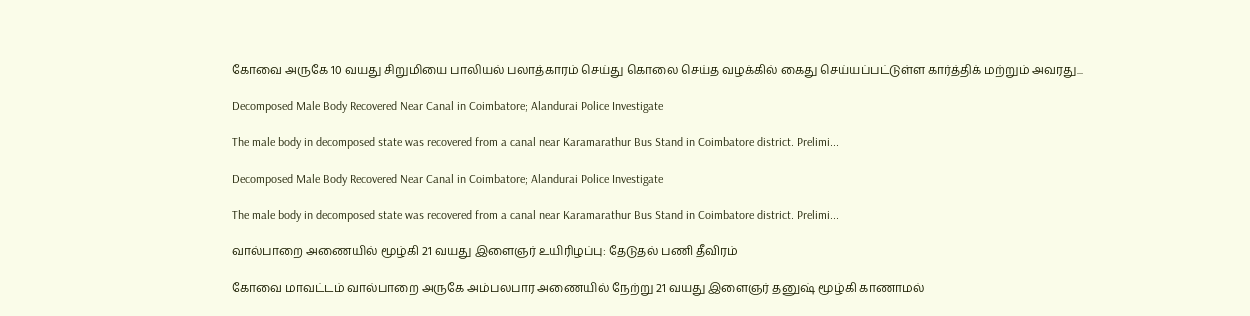கோவை அருகே 10 வயது சிறுமியை பாலியல் பலாத்காரம் செய்து கொலை செய்த வழக்கில் கைது செய்யப்பட்டுள்ள கார்த்திக் மற்றும் அவரது...

Decomposed Male Body Recovered Near Canal in Coimbatore; Alandurai Police Investigate

The male body in decomposed state was recovered from a canal near Karamarathur Bus Stand in Coimbatore district. Prelimi...

Decomposed Male Body Recovered Near Canal in Coimbatore; Alandurai Police Investigate

The male body in decomposed state was recovered from a canal near Karamarathur Bus Stand in Coimbatore district. Prelimi...

வால்பாறை அணையில் மூழ்கி 21 வயது இளைஞர் உயிரிழப்பு: தேடுதல் பணி தீவிரம்

கோவை மாவட்டம் வால்பாறை அருகே அம்பலபார அணையில் நேற்று 21 வயது இளைஞர் தனுஷ் மூழ்கி காணாமல்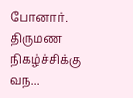போனார். திருமண நிகழ்ச்சிக்கு வந...